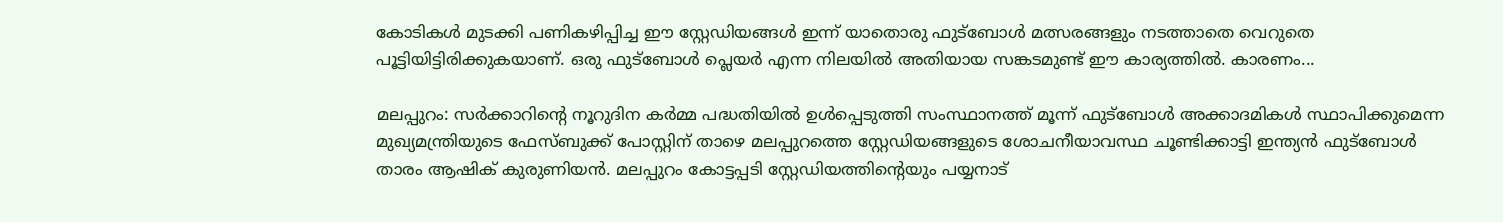കോടികൾ മുടക്കി പണികഴിപ്പിച്ച ഈ സ്റ്റേഡിയങ്ങൾ ഇന്ന് യാതൊരു ഫുട്ബോൾ മത്സരങ്ങളും നടത്താതെ വെറുതെ പൂട്ടിയിട്ടിരിക്കുകയാണ്. ഒരു ഫുട്ബോൾ പ്ലെയർ എന്ന നിലയിൽ അതിയായ സങ്കടമുണ്ട് ഈ കാര്യത്തിൽ. കാരണം...

മലപ്പുറം: സർക്കാറിന്റെ നൂറുദിന കർമ്മ പദ്ധതിയിൽ ഉൾപ്പെടുത്തി സംസ്ഥാനത്ത് മൂന്ന് ഫുട്ബോൾ അക്കാദമികൾ സ്ഥാപിക്കുമെന്ന മുഖ്യമന്ത്രിയുടെ ഫേസ്ബുക്ക് പോസ്റ്റിന് താഴെ മലപ്പുറത്തെ സ്റ്റേഡിയങ്ങളുടെ ശോചനീയാവസ്ഥ ചൂണ്ടിക്കാട്ടി ഇന്ത്യൻ ഫുട്ബോൾ താരം ആഷിക് കുരുണിയൻ. മലപ്പുറം കോട്ടപ്പടി സ്റ്റേഡിയത്തിന്റെയും പയ്യനാട്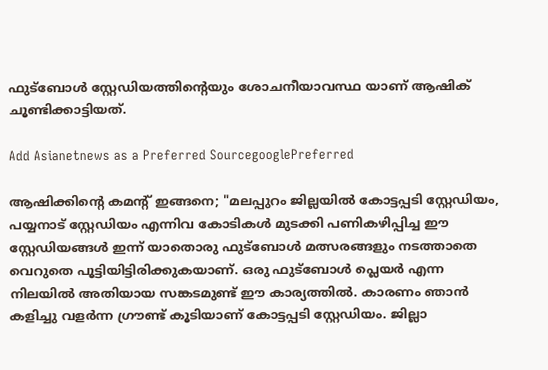ഫുട്ബോൾ സ്റ്റേഡിയത്തിന്റെയും ശോചനീയാവസ്ഥ യാണ് ആഷിക് ചൂണ്ടിക്കാട്ടിയത്.

Add Asianetnews as a Preferred SourcegooglePreferred

ആഷിക്കിന്റെ കമന്റ് ഇങ്ങനെ; "മലപ്പുറം ജില്ലയിൽ കോട്ടപ്പടി സ്റ്റേഡിയം, പയ്യനാട് സ്റ്റേഡിയം എന്നിവ കോടികൾ മുടക്കി പണികഴിപ്പിച്ച ഈ സ്റ്റേഡിയങ്ങൾ ഇന്ന് യാതൊരു ഫുട്ബോൾ മത്സരങ്ങളും നടത്താതെ വെറുതെ പൂട്ടിയിട്ടിരിക്കുകയാണ്. ഒരു ഫുട്ബോൾ പ്ലെയർ എന്ന നിലയിൽ അതിയായ സങ്കടമുണ്ട് ഈ കാര്യത്തിൽ. കാരണം ഞാൻ കളിച്ചു വളർന്ന ഗ്രൗണ്ട് കൂടിയാണ് കോട്ടപ്പടി സ്റ്റേഡിയം. ജില്ലാ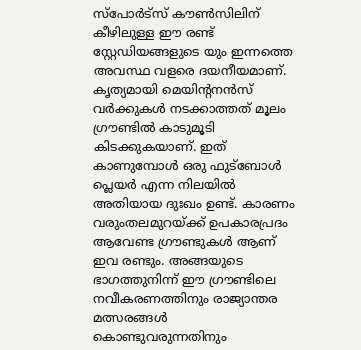സ്പോർട്സ് കൗൺസിലിന് കീഴിലുള്ള ഈ രണ്ട് സ്റ്റേഡിയങ്ങളുടെ യും ഇന്നത്തെ അവസ്ഥ വളരെ ദയനീയമാണ്. കൃത്യമായി മെയിന്റനൻസ് വർക്കുകൾ നടക്കാത്തത് മൂലം ഗ്രൗണ്ടിൽ കാടുമൂടി കിടക്കുകയാണ്. ഇത് കാണുമ്പോൾ ഒരു ഫുട്ബോൾ പ്ലെയർ എന്ന നിലയിൽ അതിയായ ദുഃഖം ഉണ്ട്. കാരണം വരുംതലമുറയ്ക്ക് ഉപകാരപ്രദം ആവേണ്ട ഗ്രൗണ്ടുകൾ ആണ് ഇവ രണ്ടും. അങ്ങയുടെ ഭാഗത്തുനിന്ന് ഈ ഗ്രൗണ്ടിലെ നവീകരണത്തിനും രാജ്യാന്തര മത്സരങ്ങൾ കൊണ്ടുവരുന്നതിനും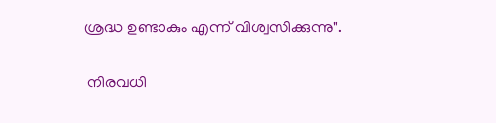ശ്രദ്ധ ഉണ്ടാകും എന്ന് വിശ്വസിക്കുന്നു".

 നിരവധി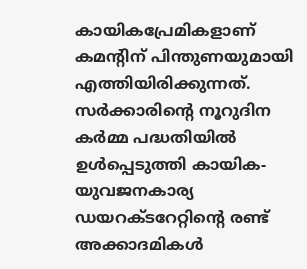കായികപ്രേമികളാണ് കമന്റിന് പിന്തുണയുമായി എത്തിയിരിക്കുന്നത്. സർക്കാരിന്റെ നൂറുദിന കർമ്മ പദ്ധതിയിൽ ഉൾപ്പെടുത്തി കായിക-യുവജനകാര്യ ഡയറക്ടറേറ്റിൻ്റെ രണ്ട് അക്കാദമികള്‍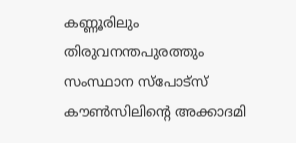കണ്ണൂരിലും തിരുവനന്തപുരത്തും സംസ്ഥാന സ്‌പോട്‌സ് കൗണ്‍സിലിന്റെ അക്കാദമി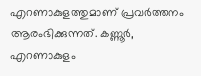എറണാകുളത്തുമാണ് പ്രവർത്തനം ആരംഭിക്കുന്നത്. കണ്ണൂര്‍, എറണാകുളം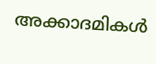അക്കാദമികള്‍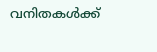വനിതകള്‍ക്ക്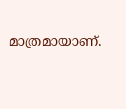മാത്രമായാണ്.